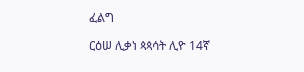ፈልግ

ርዕሠ ሊቃነ ጳጳሳት ሊዮ 14ኛ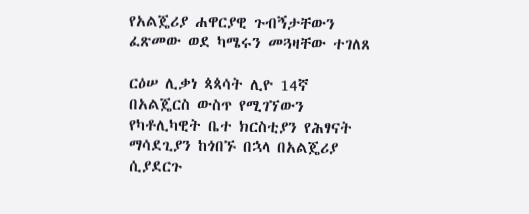የአልጄሪያ ሐዋርያዊ ጉብኝታቸውን ፈጽመው ወደ ካሜሩን መጓዛቸው ተገለጸ

ርዕሠ ሊቃነ ጳጳሳት ሊዮ 14ኛ በአልጄርስ ውስጥ የሚገኘውን የካቶሊካዊት ቤተ ክርስቲያን የሕፃናት ማሳደጊያን ከጎበኙ በኋላ በአልጄሪያ ሲያደርጉ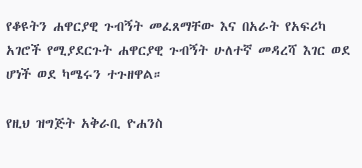የቆዩትን ሐዋርያዊ ጉብኝት መፈጸማቸው እና በአራት የአፍሪካ አገሮች የሚያደርጉት ሐዋርያዊ ጉብኝት ሁለተኛ መዳረሻ እገር ወደ ሆነች ወደ ካሜሩን ተጉዘዋል።

የዚህ ዝግጅት አቅራቢ ዮሐንስ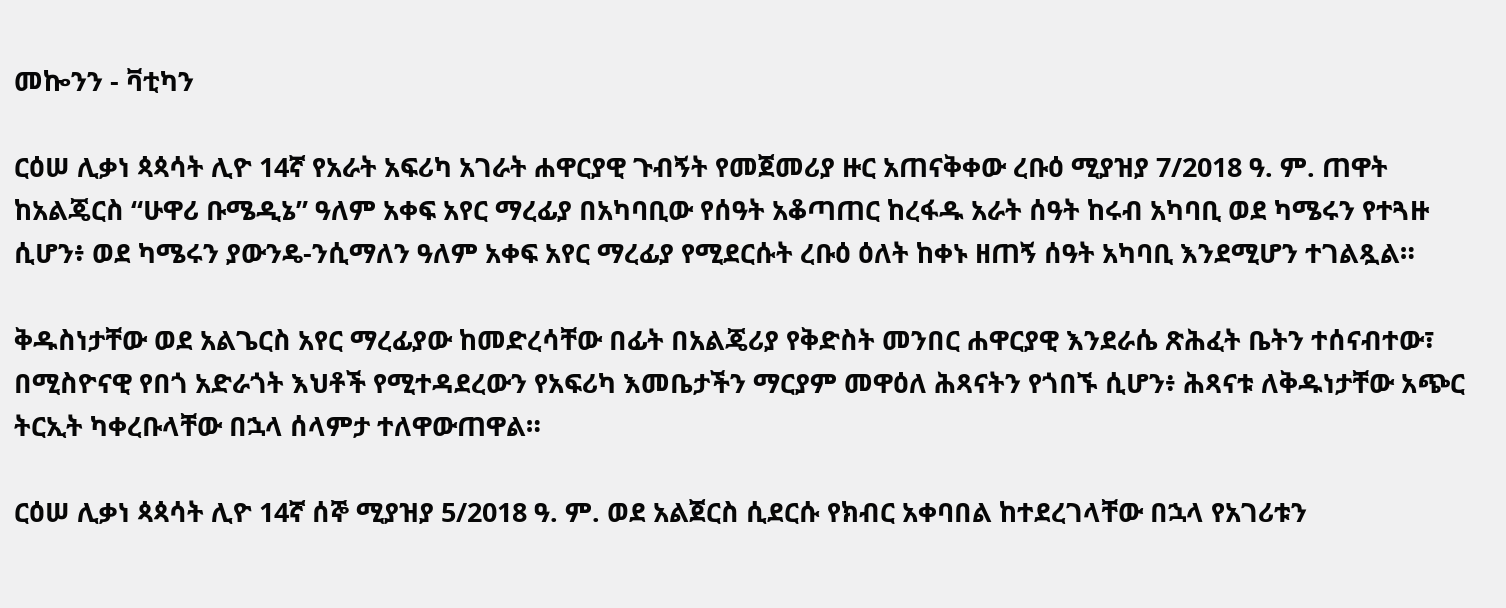መኰንን - ቫቲካን

ርዕሠ ሊቃነ ጳጳሳት ሊዮ 14ኛ የአራት አፍሪካ አገራት ሐዋርያዊ ጉብኝት የመጀመሪያ ዙር አጠናቅቀው ረቡዕ ሚያዝያ 7/2018 ዓ. ም. ጠዋት ከአልጄርስ “ሁዋሪ ቡሜዲኔ” ዓለም አቀፍ አየር ማረፊያ በአካባቢው የሰዓት አቆጣጠር ከረፋዱ አራት ሰዓት ከሩብ አካባቢ ወደ ካሜሩን የተጓዙ ሲሆን፥ ወደ ካሜሩን ያውንዴ-ንሲማለን ዓለም አቀፍ አየር ማረፊያ የሚደርሱት ረቡዕ ዕለት ከቀኑ ዘጠኝ ሰዓት አካባቢ እንደሚሆን ተገልጿል።

ቅዱስነታቸው ወደ አልጌርስ አየር ማረፊያው ከመድረሳቸው በፊት በአልጄሪያ የቅድስት መንበር ሐዋርያዊ እንደራሴ ጽሕፈት ቤትን ተሰናብተው፣ በሚስዮናዊ የበጎ አድራጎት እህቶች የሚተዳደረውን የአፍሪካ እመቤታችን ማርያም መዋዕለ ሕጻናትን የጎበኙ ሲሆን፥ ሕጻናቱ ለቅዱነታቸው አጭር ትርኢት ካቀረቡላቸው በኋላ ሰላምታ ተለዋውጠዋል።

ርዕሠ ሊቃነ ጳጳሳት ሊዮ 14ኛ ሰኞ ሚያዝያ 5/2018 ዓ. ም. ወደ አልጀርስ ሲደርሱ የክብር አቀባበል ከተደረገላቸው በኋላ የአገሪቱን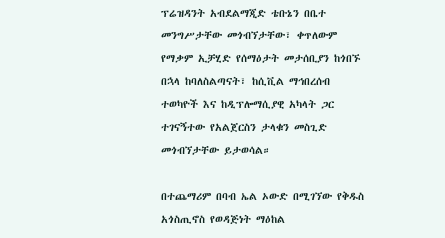ፕሬዝዳንት አብደልማጂድ ቴቡኔን በቤተ መንግሥታቸው መጎብኘታቸው፣ ቀጥለውም የማቃም ኢቻሂድ የሰማዕታት መታሰቢያን ከጎበኙ በኋላ ከባለስልጣናት፣ ከሲቪል ማኅበረሰብ ተወካዮች እና ከዲፕሎማሲያዊ አካላት ጋር ተገናኝተው የአልጀርስን ታላቁን መስጊድ መጎብኘታቸው ይታወሳል።

በተጨማሪም በባብ ኤል ኦውድ በሚገኘው የቅዱስ አጎስጢኖስ የወዳጅነት ማዕከል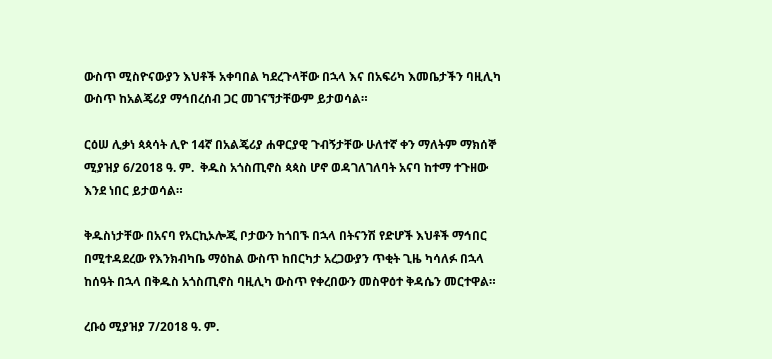ውስጥ ሚስዮናውያን እህቶች አቀባበል ካደረጉላቸው በኋላ እና በአፍሪካ እመቤታችን ባዚሊካ ውስጥ ከአልጄሪያ ማኅበረሰብ ጋር መገናኘታቸውም ይታወሳል።

ርዕሠ ሊቃነ ጳጳሳት ሊዮ 14ኛ በአልጄሪያ ሐዋርያዊ ጉብኝታቸው ሁለተኛ ቀን ማለትም ማክሰኞ ሚያዝያ 6/2018 ዓ. ም.  ቅዱስ አጎስጢኖስ ጳጳስ ሆኖ ወዳገለገለባት አናባ ከተማ ተጉዘው እንደ ነበር ይታወሳል።

ቅዱስነታቸው በአናባ የአርኪኦሎጂ ቦታውን ከጎበኙ በኋላ በትናንሽ የድሆች እህቶች ማኅበር በሚተዳደረው የእንክብካቤ ማዕከል ውስጥ ከበርካታ አረጋውያን ጥቂት ጊዜ ካሳለፉ በኋላ ከሰዓት በኋላ በቅዱስ አጎስጢኖስ ባዚሊካ ውስጥ የቀረበውን መስዋዕተ ቅዳሴን መርተዋል።

ረቡዕ ሚያዝያ 7/2018 ዓ. ም.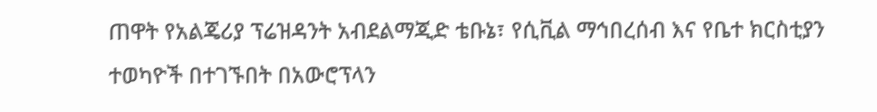ጠዋት የአልጄሪያ ፕሬዝዳንት አብደልማጂድ ቴቡኔ፣ የሲቪል ማኅበረሰብ እና የቤተ ክርስቲያን ተወካዮች በተገኙበት በአውሮፕላን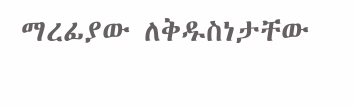ማረፊያው ለቅዱስነታቸው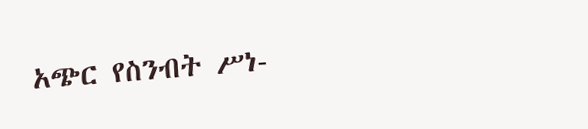አጭር የስንብት ሥነ-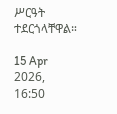ሥርዓት ተደርጎላቸዋል።

15 Apr 2026, 16:50